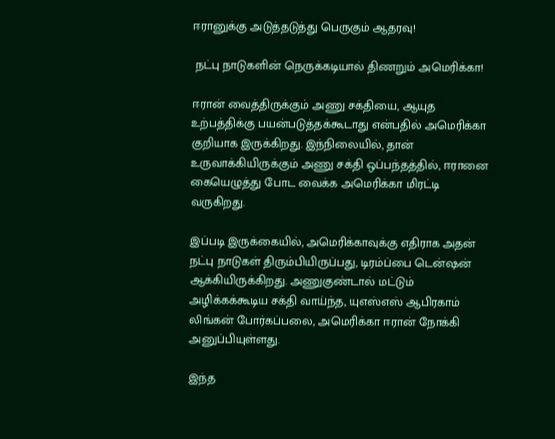ஈரானுக்கு அடுத்தடுத்து பெருகும் ஆதரவு!

 நட்பு நாடுகளின் நெருக்கடியால் திணறும் அமெரிக்கா!

ஈரான் வைத்திருக்கும் அணு சக்தியை, ஆயுத உற்பத்திக்கு பயன்படுத்தக்கூடாது என்பதில் அமெரிக்கா குறியாக இருக்கிறது. இந்நிலையில், தான் உருவாக்கியிருக்கும் அணு சக்தி ஒப்பந்தத்தில், ஈரானை கையெழுத்து போட வைக்க அமெரிக்கா மிரட்டி வருகிறது.

இப்படி இருக்கையில், அமெரிக்காவுக்கு எதிராக அதன் நட்பு நாடுகள் திரும்பியிருப்பது, டிரம்ப்பை டென்ஷன் ஆக்கியிருக்கிறது. அணுகுண்டால் மட்டும் அழிக்கக்கூடிய சக்தி வாய்ந்த, யுஎஸ்எஸ் ஆபிரகாம் லிங்கன் போர்கப்பலை, அமெரிக்கா ஈரான் நோக்கி அனுப்பியுள்ளது.

இந்த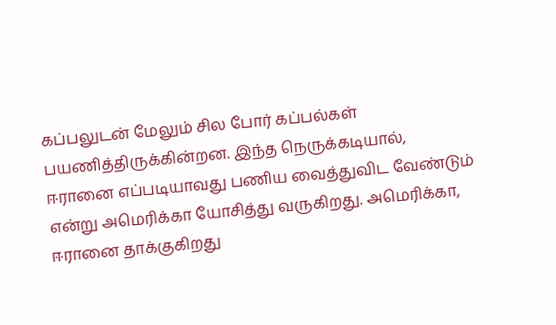கப்பலுடன் மேலும் சில போர் கப்பல்கள் பயணித்திருக்கின்றன. இந்த நெருக்கடியால், ஈரானை எப்படியாவது பணிய வைத்துவிட வேண்டும் என்று அமெரிக்கா யோசித்து வருகிறது. அமெரிக்கா, ஈரானை தாக்குகிறது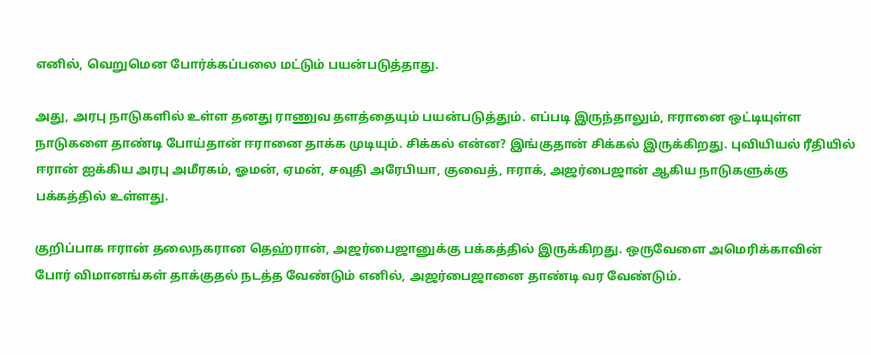எனில், வெறுமென போர்க்கப்பலை மட்டும் பயன்படுத்தாது.

அது, அரபு நாடுகளில் உள்ள தனது ராணுவ தளத்தையும் பயன்படுத்தும். எப்படி இருந்தாலும், ஈரானை ஒட்டியுள்ள நாடுகளை தாண்டி போய்தான் ஈரானை தாக்க முடியும். சிக்கல் என்ன? இங்குதான் சிக்கல் இருக்கிறது. புவியியல் ரீதியில் ஈரான் ஐக்கிய அரபு அமீரகம், ஓமன், ஏமன், சவுதி அரேபியா, குவைத், ஈராக், அஜர்பைஜான் ஆகிய நாடுகளுக்கு பக்கத்தில் உள்ளது.

குறிப்பாக ஈரான் தலைநகரான தெஹ்ரான், அஜர்பைஜானுக்கு பக்கத்தில் இருக்கிறது. ஒருவேளை அமெரிக்காவின் போர் விமானங்கள் தாக்குதல் நடத்த வேண்டும் எனில், அஜர்பைஜானை தாண்டி வர வேண்டும்.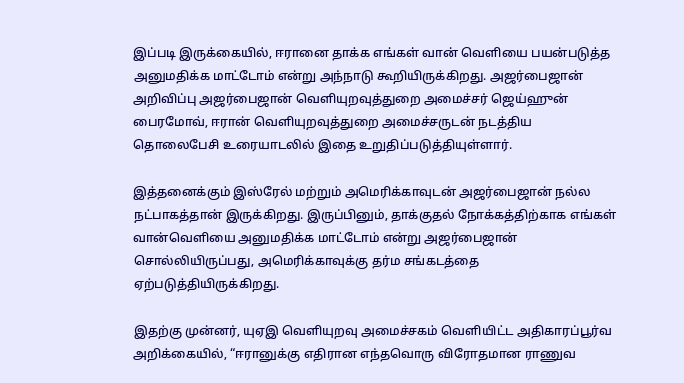இப்படி இருக்கையில், ஈரானை தாக்க எங்கள் வான் வெளியை பயன்படுத்த அனுமதிக்க மாட்டோம் என்று அந்நாடு கூறியிருக்கிறது. அஜர்பைஜான் அறிவிப்பு அஜர்பைஜான் வெளியுறவுத்துறை அமைச்சர் ஜெய்ஹுன் பைரமோவ், ஈரான் வெளியுறவுத்துறை அமைச்சருடன் நடத்திய தொலைபேசி உரையாடலில் இதை உறுதிப்படுத்தியுள்ளார்.

இத்தனைக்கும் இஸ்ரேல் மற்றும் அமெரிக்காவுடன் அஜர்பைஜான் நல்ல நட்பாகத்தான் இருக்கிறது. இருப்பினும், தாக்குதல் நோக்கத்திற்காக எங்கள் வான்வெளியை அனுமதிக்க மாட்டோம் என்று அஜர்பைஜான் சொல்லியிருப்பது, அமெரிக்காவுக்கு தர்ம சங்கடத்தை ஏற்படுத்தியிருக்கிறது.

இதற்கு முன்னர், யுஏஇ வெளியுறவு அமைச்சகம் வெளியிட்ட அதிகாரப்பூர்வ அறிக்கையில், “ஈரானுக்கு எதிரான எந்தவொரு விரோதமான ராணுவ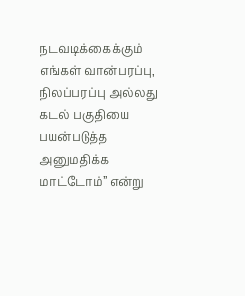நடவடிக்கைக்கும் எங்கள் வான்பரப்பு, நிலப்பரப்பு அல்லது கடல் பகுதியை பயன்படுத்த அனுமதிக்க மாட்டோம்” என்று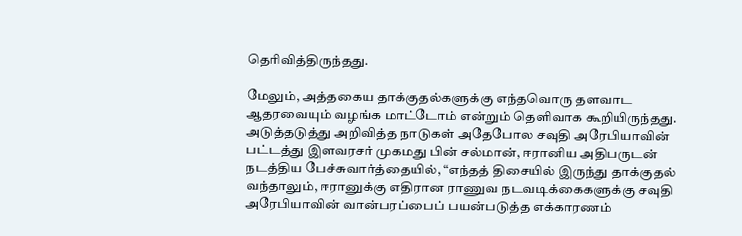தெரிவித்திருந்தது.

மேலும், அத்தகைய தாக்குதல்களுக்கு எந்தவொரு தளவாட ஆதரவையும் வழங்க மாட்டோம் என்றும் தெளிவாக கூறியிருந்தது. அடுத்தடுத்து அறிவித்த நாடுகள் அதேபோல சவுதி அரேபியாவின் பட்டத்து இளவரசர் முகமது பின் சல்மான், ஈரானிய அதிபருடன் நடத்திய பேச்சுவார்த்தையில், “எந்தத் திசையில் இருந்து தாக்குதல் வந்தாலும், ஈரானுக்கு எதிரான ராணுவ நடவடிக்கைகளுக்கு சவுதி அரேபியாவின் வான்பரப்பைப் பயன்படுத்த எக்காரணம்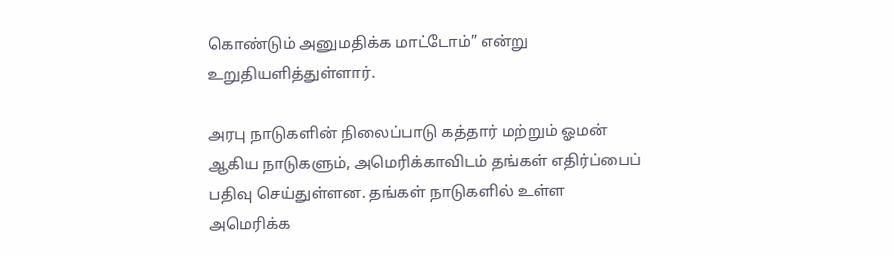கொண்டும் அனுமதிக்க மாட்டோம்” என்று உறுதியளித்துள்ளார்.

அரபு நாடுகளின் நிலைப்பாடு கத்தார் மற்றும் ஓமன் ஆகிய நாடுகளும், அமெரிக்காவிடம் தங்கள் எதிர்ப்பைப் பதிவு செய்துள்ளன. தங்கள் நாடுகளில் உள்ள அமெரிக்க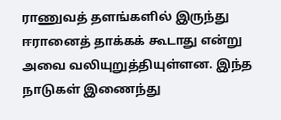ராணுவத் தளங்களில் இருந்து ஈரானைத் தாக்கக் கூடாது என்று அவை வலியுறுத்தியுள்ளன. இந்த நாடுகள் இணைந்து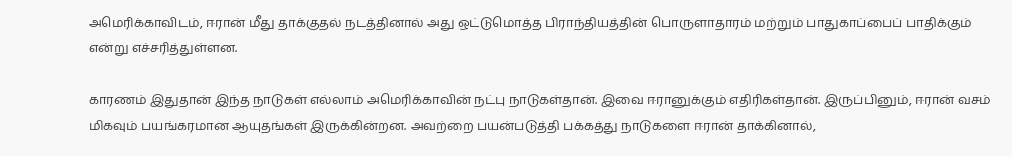அமெரிக்காவிடம், ஈரான் மீது தாக்குதல் நடத்தினால் அது ஒட்டுமொத்த பிராந்தியத்தின் பொருளாதாரம் மற்றும் பாதுகாப்பைப் பாதிக்கும் என்று எச்சரித்துள்ளன.

காரணம் இதுதான் இந்த நாடுகள் எல்லாம் அமெரிக்காவின் நட்பு நாடுகள்தான். இவை ஈரானுக்கும் எதிரிகள்தான். இருப்பினும், ஈரான் வசம் மிகவும் பயங்கரமான ஆயுதங்கள் இருக்கின்றன. அவற்றை பயன்படுத்தி பக்கத்து நாடுகளை ஈரான் தாக்கினால்,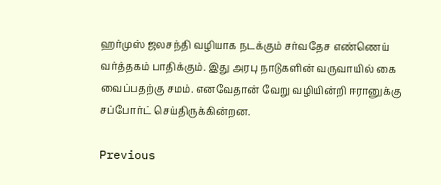ஹர்முஸ் ஜலசந்தி வழியாக நடக்கும் சர்வதேச எண்ணெய் வர்த்தகம் பாதிக்கும். இது அரபு நாடுகளின் வருவாயில் கை வைப்பதற்கு சமம். எனவேதான் வேறு வழியின்றி ஈரானுக்கு சப்போர்ட் செய்திருக்கின்றன.

Previous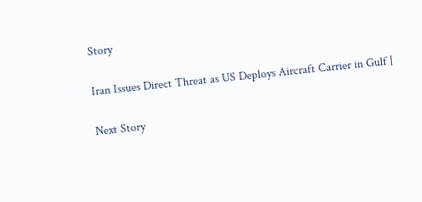Story

Iran Issues Direct Threat as US Deploys Aircraft Carrier in Gulf |

Next Story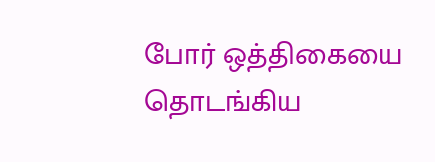போர் ஒத்திகையை தொடங்கிய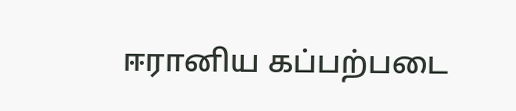ஈரானிய கப்பற்படை